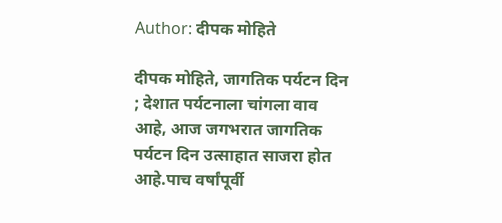Author: दीपक मोहिते

दीपक मोहिते, जागतिक पर्यटन दिन ; देशात पर्यटनाला चांगला वाव आहे, आज जगभरात जागतिक पर्यटन दिन उत्साहात साजरा होत आहे.पाच वर्षांपूर्वी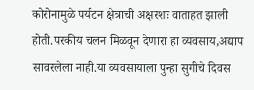कोरोनामुळे पर्यटन क्षेत्राची अक्षरशः वाताहत झाली होती.परकीय चलन मिळवून देणारा हा व्यवसाय,अद्याप सावरलेला नाही.या व्यवसायाला पुन्हा सुगीचे दिवस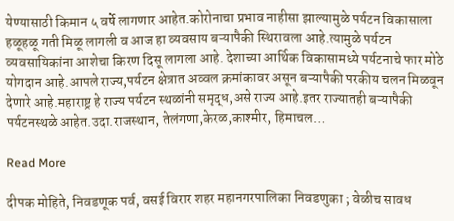येण्यासाठी किमान ५ वर्षे लागणार आहेत.कोरोनाचा प्रभाव नाहीसा झाल्यामुळे पर्यटन विकासाला हळूहळू गती मिळू लागली व आज हा व्यवसाय बऱ्यापैकी स्थिरावला आहे.त्यामुळे पर्यटन व्यवसायिकांना आशेचा किरण दिसू लागला आहे. देशाच्या आर्थिक विकासामध्ये पर्यटनाचे फार मोठे योगदान आहे.आपले राज्य,पर्यटन क्षेत्रात अव्वल क्रमांकावर असून बऱ्यापैकी परकीय चलन मिळवून देणारे आहे.महाराष्ट्र हे राज्य पर्यटन स्थळांनी समृद्ध,असे राज्य आहे.इतर राज्यातही बऱ्यापैकी पर्यटनस्थळे आहेत.उदा.राजस्थान, तेलंगणा,केरळ,काश्मीर, हिमाचल…

Read More

दीपक मोहिते, निवडणूक पर्व, वसई विरार शहर महानगरपालिका निवडणुका ; वेळीच सावध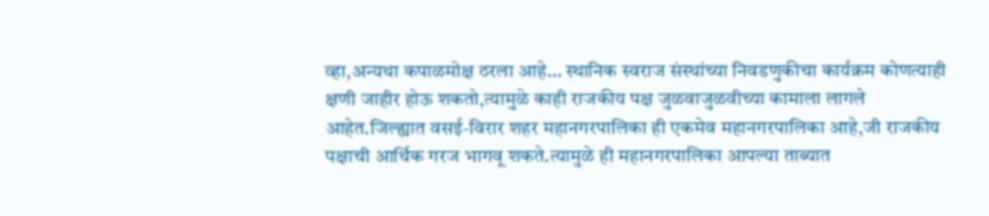व्हा,अन्यथा कपाळमोक्ष ठरला आहे… स्थानिक स्वराज संस्थांच्या निवडणुकीचा कार्यक्रम कोणत्याही क्षणी जाहीर होऊ शकतो,त्यामुळे काही राजकीय पक्ष जुळवाजुळवीच्या कामाला लागले आहेत.जिल्ह्यात वसई-विरार शहर महानगरपालिका ही एकमेव महानगरपालिका आहे,जी राजकीय पक्षाची आर्थिक गरज भागवू शकते.त्यामुळे ही महानगरपालिका आपल्या ताब्यात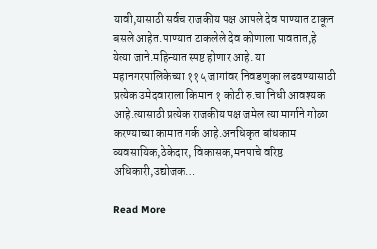यावी,यासाठी सर्वच राजकीय पक्ष आपले देव पाण्यात टाकून बसले आहेत.पाण्यात टाकलेले देव कोणाला पावतात,हे येत्या जाने.महिन्यात स्पष्ट होणार आहे. या महानगरपालिकेच्या ११५ जागांवर निवडणुका लढवण्यासाठी प्रत्येक उमेदवाराला किमान १ कोटी रु.चा निधी आवश्यक आहे.त्यासाठी प्रत्येक राजकीय पक्ष जमेल त्या मार्गाने गोळा करण्याच्या कामात गर्क आहे.अनधिकृत बांधकाम व्यवसायिक,ठेकेदार, विकासक,मनपाचे वरिष्ठ अधिकारी,उद्योजक…

Read More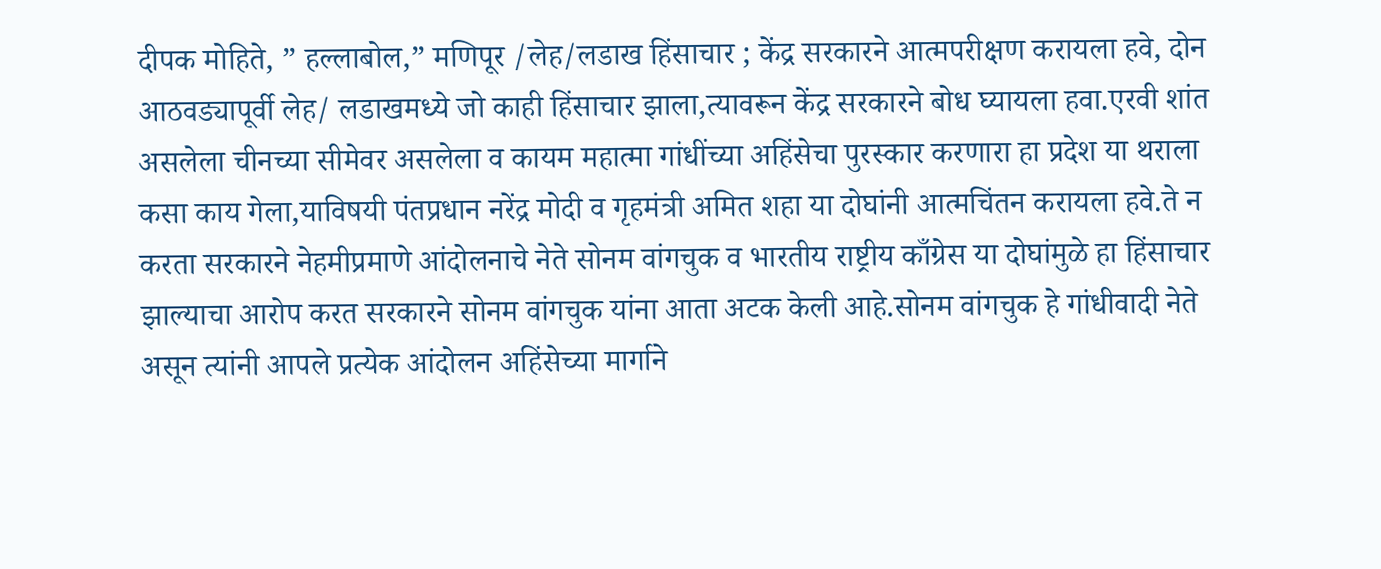दीपक मोहिते, ” हल्लाबोल,” मणिपूर /लेह/लडाख हिंसाचार ; केंद्र सरकारने आत्मपरीक्षण करायला हवे, दोन आठवड्यापूर्वी लेह/ लडाखमध्ये जो काही हिंसाचार झाला,त्यावरून केंद्र सरकारने बोध घ्यायला हवा.एरवी शांत असलेला चीनच्या सीमेवर असलेला व कायम महात्मा गांधींच्या अहिंसेचा पुरस्कार करणारा हा प्रदेश या थराला कसा काय गेला,याविषयी पंतप्रधान नरेंद्र मोदी व गृहमंत्री अमित शहा या दोघांनी आत्मचिंतन करायला हवे.ते न करता सरकारने नेहमीप्रमाणे आंदोलनाचे नेते सोनम वांगचुक व भारतीय राष्ट्रीय काँग्रेस या दोघांमुळे हा हिंसाचार झाल्याचा आरोप करत सरकारने सोनम वांगचुक यांना आता अटक केली आहे.सोनम वांगचुक हे गांधीवादी नेते असून त्यांनी आपले प्रत्येक आंदोलन अहिंसेच्या मार्गाने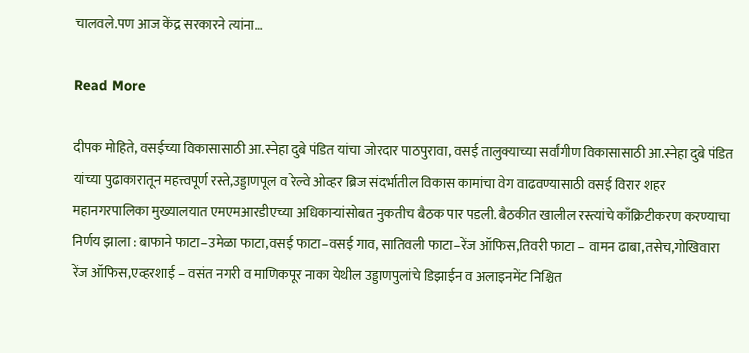चालवले.पण आज केंद्र सरकारने त्यांना…

Read More

दीपक मोहिते, वसईच्या विकासासाठी आ.स्नेहा दुबे पंडित यांचा जोरदार पाठपुरावा, वसई तालुक्याच्या सर्वांगीण विकासासाठी आ.स्नेहा दुबे पंडित यांच्या पुढाकारातून महत्त्वपूर्ण रस्ते,उड्डाणपूल व रेल्वे ओव्हर ब्रिज संदर्भातील विकास कामांचा वेग वाढवण्यासाठी वसई विरार शहर महानगरपालिका मुख्यालयात एमएमआरडीएच्या अधिकाऱ्यांसोबत नुकतीच बैठक पार पडली. बैठकीत खालील रस्त्यांचे काँक्रिटीकरण करण्याचा निर्णय झाला : बाफाने फाटा–उमेळा फाटा,वसई फाटा–वसई गाव, सातिवली फाटा–रेंज ऑफिस,तिवरी फाटा – वामन ढाबा,तसेच,गोखिवारा रेंज ऑफिस,एव्हरशाई – वसंत नगरी व माणिकपूर नाका येथील उड्डाणपुलांचे डिझाईन व अलाइनमेंट निश्चित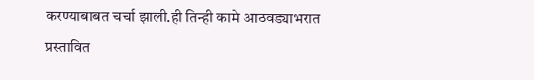करण्याबाबत चर्चा झाली.ही तिन्ही कामे आठवड्याभरात प्रस्तावित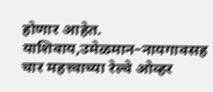होणार आहेत. याशिवाय,उमेळमान–नायगावसह चार महत्त्वाच्या रेल्वे ओव्हर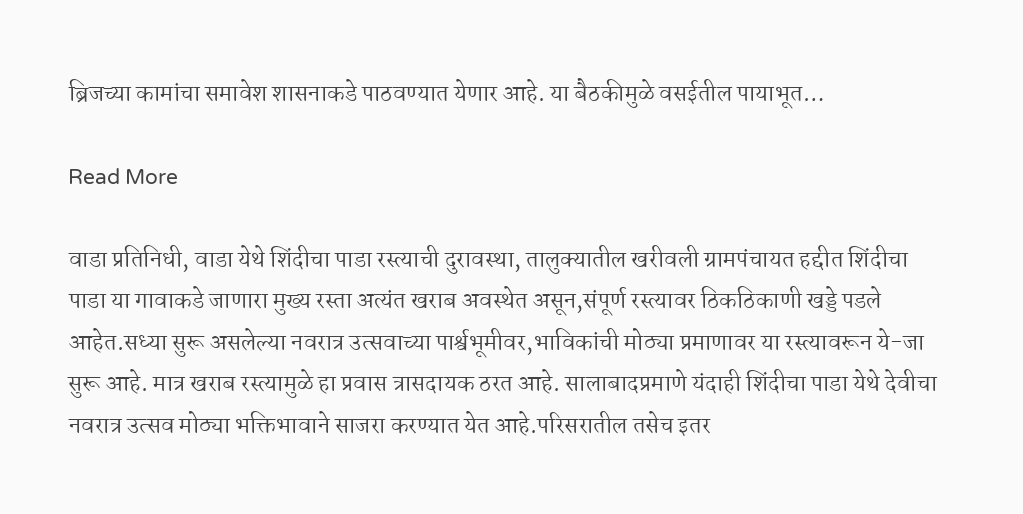ब्रिजच्या कामांचा समावेश शासनाकडे पाठवण्यात येणार आहे. या बैठकीमुळे वसईतील पायाभूत…

Read More

वाडा प्रतिनिधी, वाडा येथे शिंदीचा पाडा रस्त्याची दुरावस्था, तालुक्यातील खरीवली ग्रामपंचायत हद्दीत शिंदीचा पाडा या गावाकडे जाणारा मुख्य रस्ता अत्यंत खराब अवस्थेत असून,संपूर्ण रस्त्यावर ठिकठिकाणी खड्डे पडले आहेत.सध्या सुरू असलेल्या नवरात्र उत्सवाच्या पार्श्वभूमीवर,भाविकांची मोठ्या प्रमाणावर या रस्त्यावरून ये-जा सुरू आहे. मात्र खराब रस्त्यामुळे हा प्रवास त्रासदायक ठरत आहे. सालाबादप्रमाणे यंदाही शिंदीचा पाडा येथे देवीचा नवरात्र उत्सव मोठ्या भक्तिभावाने साजरा करण्यात येत आहे.परिसरातील तसेच इतर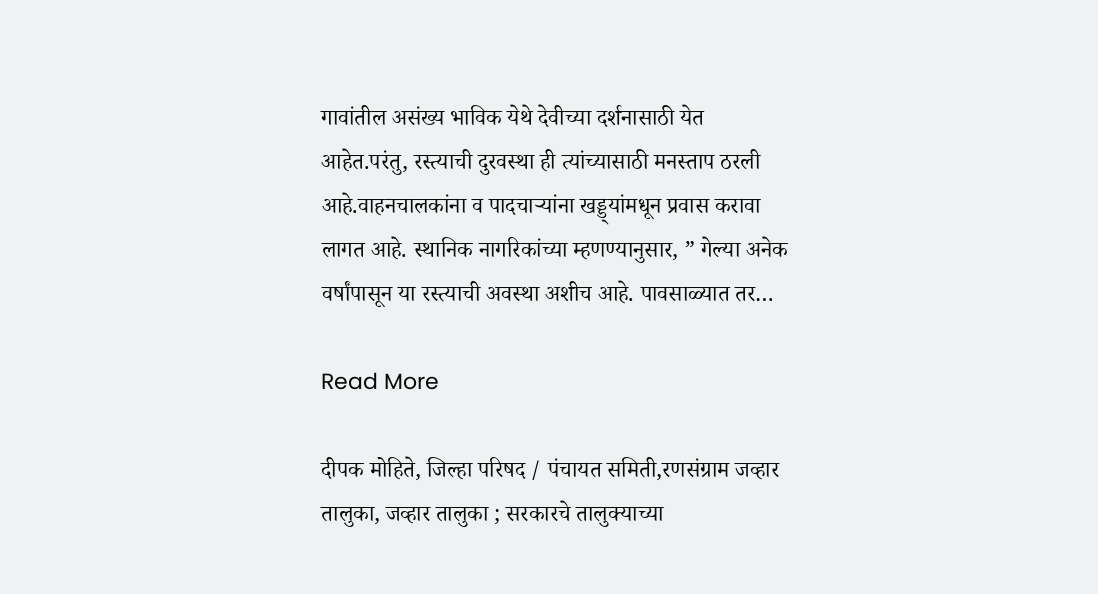गावांतील असंख्य भाविक येथे देवीच्या दर्शनासाठी येत आहेत.परंतु, रस्त्याची दुरवस्था ही त्यांच्यासाठी मनस्ताप ठरली आहे.वाहनचालकांना व पादचाऱ्यांना खड्ड्यांमधून प्रवास करावा लागत आहे. स्थानिक नागरिकांच्या म्हणण्यानुसार, ” गेल्या अनेक वर्षांपासून या रस्त्याची अवस्था अशीच आहे. पावसाळ्यात तर…

Read More

दीपक मोहिते, जिल्हा परिषद / पंचायत समिती,रणसंग्राम जव्हार तालुका, जव्हार तालुका ; सरकारचे तालुक्याच्या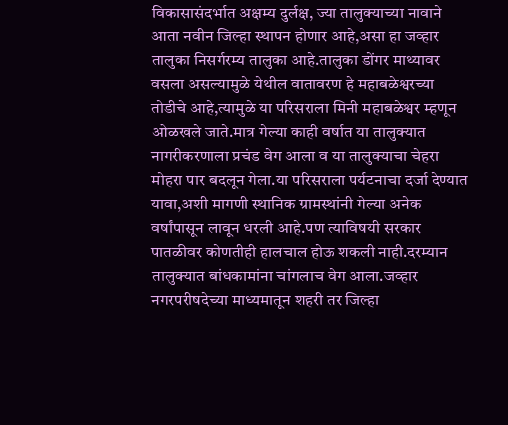विकासासंदर्भात अक्षम्य दुर्लक्ष, ज्या तालुक्याच्या नावाने आता नवीन जिल्हा स्थापन होणार आहे,असा हा जव्हार तालुका निसर्गरम्य तालुका आहे.तालुका डोंगर माथ्यावर वसला असल्यामुळे येथील वातावरण हे महाबळेश्वरच्या तोडीचे आहे,त्यामुळे या परिसराला मिनी महाबळेश्वर म्हणून ओळखले जाते.मात्र गेल्या काही वर्षात या तालुक्यात नागरीकरणाला प्रचंड वेग आला व या तालुक्याचा चेहरा मोहरा पार बदलून गेला.या परिसराला पर्यटनाचा दर्जा देण्यात यावा,अशी मागणी स्थानिक ग्रामस्थांनी गेल्या अनेक वर्षांपासून लावून धरली आहे.पण त्याविषयी सरकार पातळीवर कोणतीही हालचाल होऊ शकली नाही.दरम्यान तालुक्यात बांधकामांना चांगलाच वेग आला.जव्हार नगरपरीषदेच्या माध्यमातून शहरी तर जिल्हा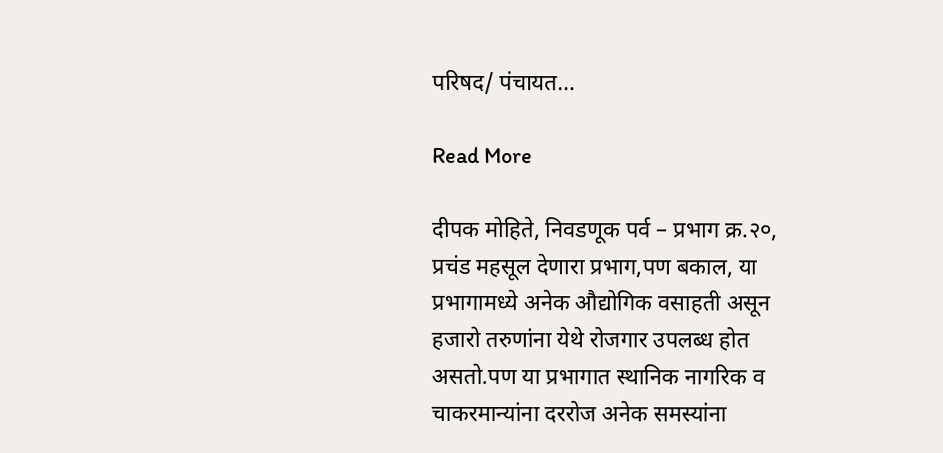परिषद/ पंचायत…

Read More

दीपक मोहिते, निवडणूक पर्व – प्रभाग क्र.२०, प्रचंड महसूल देणारा प्रभाग,पण बकाल, या प्रभागामध्ये अनेक औद्योगिक वसाहती असून हजारो तरुणांना येथे रोजगार उपलब्ध होत असतो.पण या प्रभागात स्थानिक नागरिक व चाकरमान्यांना दररोज अनेक समस्यांना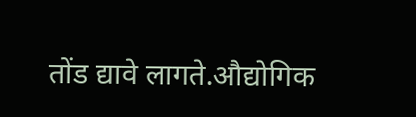तोंड द्यावे लागते.औद्योगिक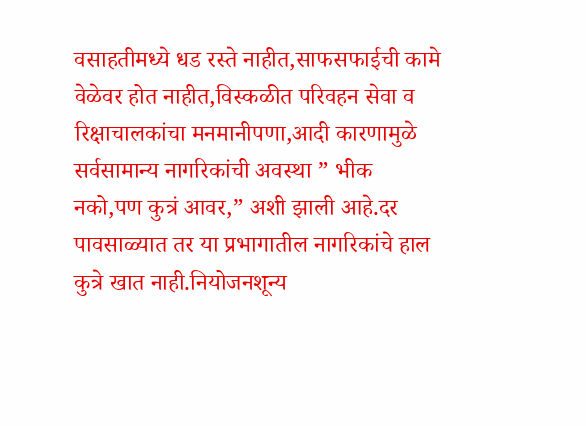वसाहतीमध्ये धड रस्ते नाहीत,साफसफाईची कामे वेळेवर होत नाहीत,विस्कळीत परिवहन सेवा व रिक्षाचालकांचा मनमानीपणा,आदी कारणामुळे सर्वसामान्य नागरिकांची अवस्था ” भीक नको,पण कुत्रं आवर,” अशी झाली आहे.दर पावसाळ्यात तर या प्रभागातील नागरिकांचे हाल कुत्रे खात नाही.नियोजनशून्य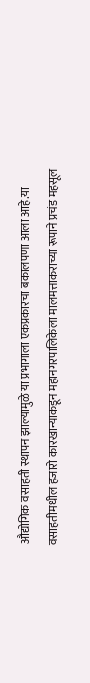औद्योगिक वसाहती स्थापन झाल्यामुळे या प्रभागाला एकप्रकारचा बकालपणा आला आहे.या वसाहतीमधील हजारो कारखान्याकडून महानगरपालिकेला मालमत्ताकराच्या रूपाने प्रचंड महसूल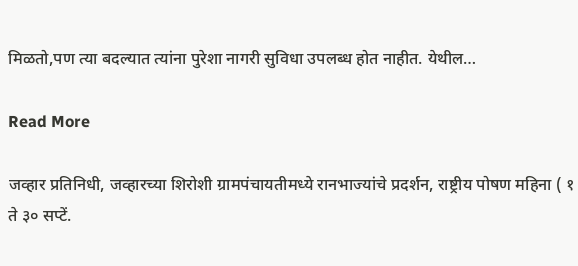मिळतो,पण त्या बदल्यात त्यांना पुरेशा नागरी सुविधा उपलब्ध होत नाहीत. येथील…

Read More

जव्हार प्रतिनिधी, जव्हारच्या शिरोशी ग्रामपंचायतीमध्ये रानभाज्यांचे प्रदर्शन, राष्ट्रीय पोषण महिना ( १ ते ३० सप्टें.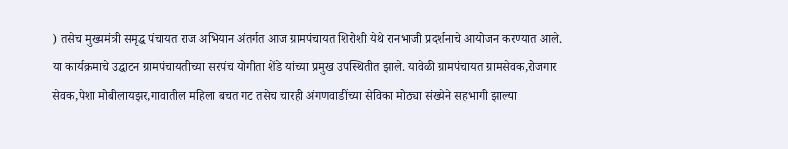) तसेच मुख्यमंत्री समृद्ध पंचायत राज अभियान अंतर्गत आज ग्रामपंचायत शिरोशी येथे रानभाजी प्रदर्शनाचे आयोजन करण्यात आले. या कार्यक्रमाचे उद्घाटन ग्रामपंचायतीच्या सरपंच योगीता शेंडे यांच्या प्रमुख उपस्थितीत झाले. यावेळी ग्रामपंचायत ग्रामसेवक,रोजगार सेवक,पेशा मोबीलायझर,गावातील महिला बचत गट तसेच चारही अंगणवाडींच्या सेविका मोठ्या संख्येने सहभागी झाल्या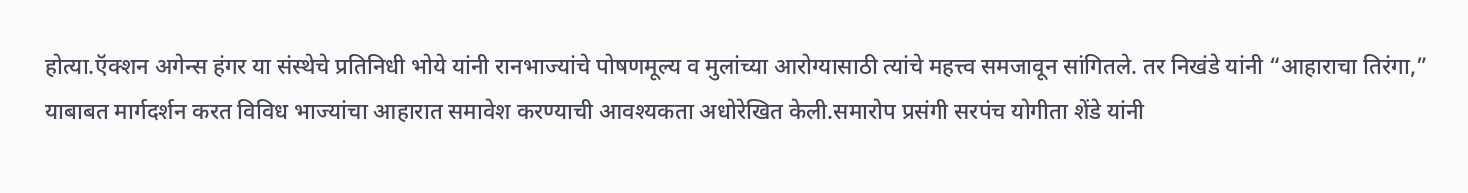होत्या.ऍक्शन अगेन्स हंगर या संस्थेचे प्रतिनिधी भोये यांनी रानभाज्यांचे पोषणमूल्य व मुलांच्या आरोग्यासाठी त्यांचे महत्त्व समजावून सांगितले. तर निखंडे यांनी “आहाराचा तिरंगा,” याबाबत मार्गदर्शन करत विविध भाज्यांचा आहारात समावेश करण्याची आवश्यकता अधोरेखित केली.समारोप प्रसंगी सरपंच योगीता शेंडे यांनी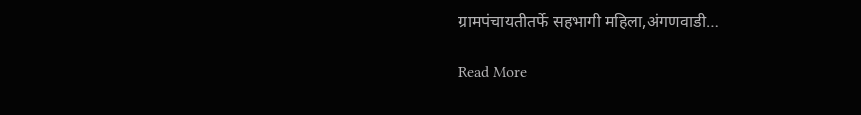ग्रामपंचायतीतर्फे सहभागी महिला,अंगणवाडी…

Read More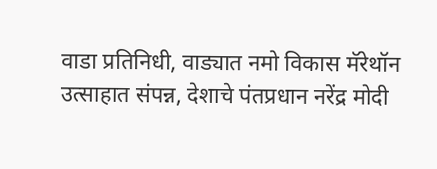वाडा प्रतिनिधी, वाड्यात नमो विकास मॅरेथॉन उत्साहात संपन्न, देशाचे पंतप्रधान नरेंद्र मोदी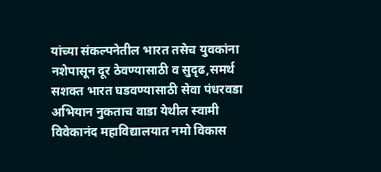यांच्या संकल्पनेतील भारत तसेच युवकांना नशेपासून दूर ठेवण्यासाठी व सुदृढ,समर्थ सशक्त भारत घडवण्यासाठी सेवा पंधरवडा अभियान नुकताच वाडा येथील स्वामी विवेकानंद महाविद्यालयात नमो विकास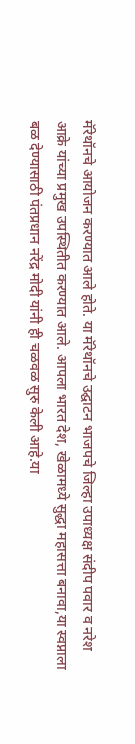मॅरेथॉनचे आयोजन करण्यात आले होते. या मॅरेथॉनचे उद्घाटन भाजपचे जिल्हा उपाध्यक्ष संदीप पवार व नरेश आक्रे यांच्या प्रमुख उपस्थितीत करण्यात आले. आपला भारत देश, खेळामध्ये सुद्धा महासत्ता बनावा,या स्वप्नाला बळ देण्यासाठी पंतप्रधान नरेंद्र मोदी यांनी ही चळवळ सुरु केली आहे.या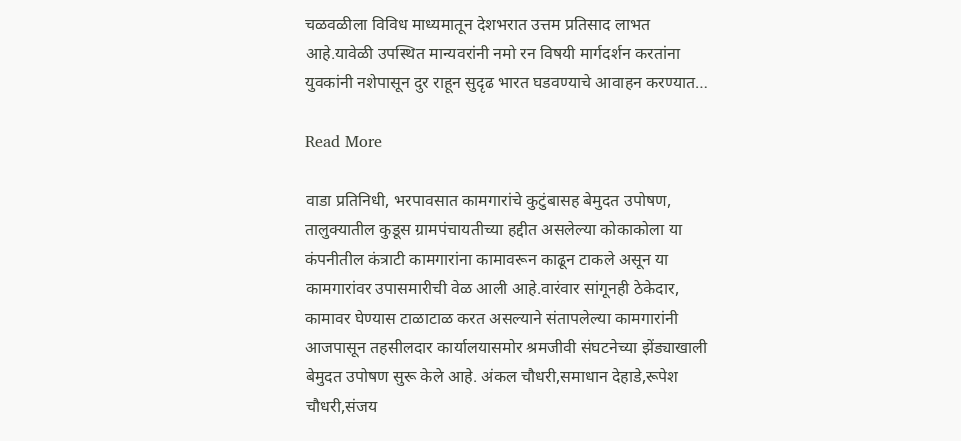चळवळीला विविध माध्यमातून देशभरात उत्तम प्रतिसाद लाभत आहे.यावेळी उपस्थित मान्यवरांनी नमो रन विषयी मार्गदर्शन करतांना युवकांनी नशेपासून दुर राहून सुदृढ भारत घडवण्याचे आवाहन करण्यात…

Read More

वाडा प्रतिनिधी, भरपावसात कामगारांचे कुटुंबासह बेमुदत उपोषण, तालुक्यातील कुडूस ग्रामपंचायतीच्या हद्दीत असलेल्या कोकाकोला या कंपनीतील कंत्राटी कामगारांना कामावरून काढून टाकले असून या कामगारांवर उपासमारीची वेळ आली आहे.वारंवार सांगूनही ठेकेदार, कामावर घेण्यास टाळाटाळ करत असल्याने संतापलेल्या कामगारांनी आजपासून तहसीलदार कार्यालयासमोर श्रमजीवी संघटनेच्या झेंड्याखाली बेमुदत उपोषण सुरू केले आहे. अंकल चौधरी,समाधान देहाडे,रूपेश चौधरी,संजय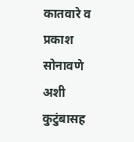कातवारे व प्रकाश सोनावणे अशी कुटुंबासह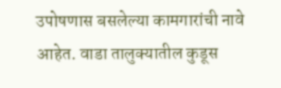उपोषणास बसलेल्या कामगारांची नावे आहेत. वाडा तालुक्यातील कुडूस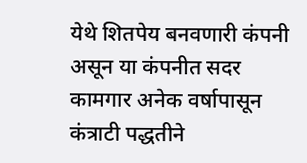येथे शितपेय बनवणारी कंपनी असून या कंपनीत सदर कामगार अनेक वर्षापासून कंत्राटी पद्धतीने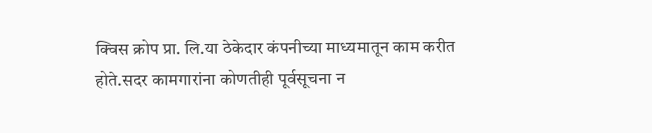क्विस क्रोप प्रा. लि.या ठेकेदार कंपनीच्या माध्यमातून काम करीत होते.सदर कामगारांना कोणतीही पूर्वसूचना न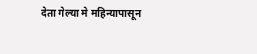देता गेल्या मे महिन्यापासून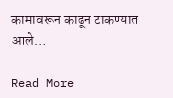कामावरून काढून टाकण्यात आले…

Read More